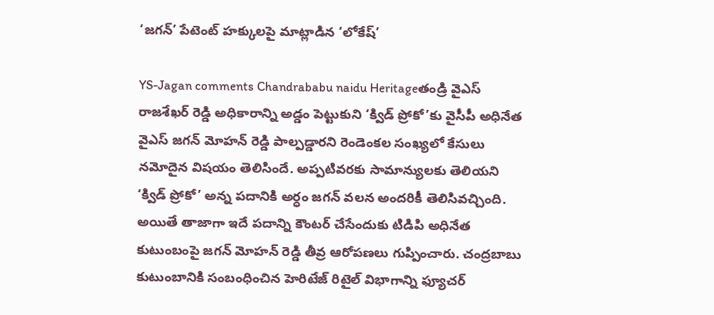‘జగన్’ పేటెంట్ హక్కులపై మాట్లాడిన ‘లోకేష్’

YS-Jagan comments Chandrababu naidu Heritageతండ్రి వైఎస్ రాజశేఖర్ రెడ్డి అధికారాన్ని అడ్డం పెట్టుకుని ‘క్విడ్ ప్రోకో’కు వైసీపీ అధినేత వైఎస్ జగన్ మోహన్ రెడ్డి పాల్పడ్డారని రెండెంకల సంఖ్యలో కేసులు నమోదైన విషయం తెలిసిందే. అప్పటివరకు సామాన్యులకు తెలియని ‘క్విడ్ ప్రోకో’ అన్న పదానికి అర్ధం జగన్ వలన అందరికీ తెలిసివచ్చింది. అయితే తాజాగా ఇదే పదాన్ని కౌంటర్ చేసేందుకు టిడిపి అధినేత కుటుంబంపై జగన్ మోహన్ రెడ్డి తీవ్ర ఆరోపణలు గుప్పించారు. చంద్రబాబు కుటుంబానికి సంబంధించిన హెరిటేజ్ రిటైల్ విభాగాన్ని ఫ్యూచర్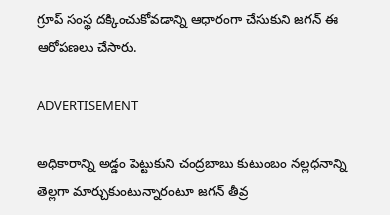గ్రూప్ సంస్థ దక్కించుకోవడాన్ని ఆధారంగా చేసుకుని జగన్ ఈ ఆరోపణలు చేసారు.

ADVERTISEMENT

అధికారాన్ని అడ్డం పెట్టుకుని చంద్రబాబు కుటుంబం నల్లధనాన్ని తెల్లగా మార్చుకుంటున్నారంటూ జగన్ తీవ్ర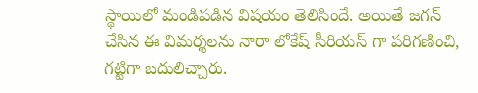స్థాయిలో మండిపడిన విషయం తెలిసిందే. అయితే జగన్ చేసిన ఈ విమర్శలను నారా లోకేష్ సీరియస్ గా పరిగణించి, గట్టిగా బదులిచ్చారు.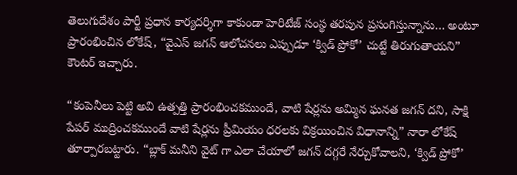తెలుగుదేశం పార్టీ ప్రధాన కార్యదర్శిగా కాకుండా హెరిటేజ్ సంస్థ తరపున ప్రసంగిస్తున్నాను… అంటూ ప్రారంభించిన లోకేష్, “వైఎస్ జగన్ ఆలోచనలు ఎప్పుడూ ‘క్విడ్ ప్రోకో’ చుట్టే తిరుగుతాయని” కౌంటర్ ఇచ్చారు.

“కంపెనీలు పెట్టి అవి ఉత్పత్తి ప్రారంభించకముందే, వాటి షేర్లను అమ్మిన ఘనత జగన్ దని, సాక్షి పేపర్ ముద్రించకముందే వాటి షేర్లను ప్రీమియం ధరలకు విక్రయించిన విధానాన్ని” నారా లోకేష్ తూర్పారబట్టారు. “బ్లాక్ మనీని వైట్ గా ఎలా చేయాలో జగన్ దగ్గరే నేర్చుకోవాలని, ‘క్విడ్ ప్రోకో’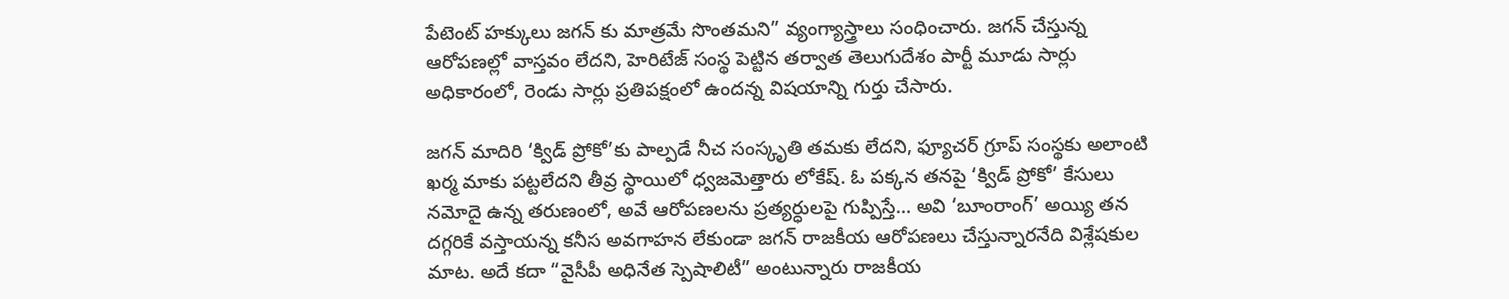పేటెంట్ హక్కులు జగన్ కు మాత్రమే సొంతమని” వ్యంగ్యాస్త్రాలు సంధించారు. జగన్ చేస్తున్న ఆరోపణల్లో వాస్తవం లేదని, హెరిటేజ్ సంస్థ పెట్టిన తర్వాత తెలుగుదేశం పార్టీ మూడు సార్లు అధికారంలో, రెండు సార్లు ప్రతిపక్షంలో ఉందన్న విషయాన్ని గుర్తు చేసారు.

జగన్ మాదిరి ‘క్విడ్ ప్రోకో’కు పాల్పడే నీచ సంస్కృతి తమకు లేదని, ఫ్యూచర్ గ్రూప్ సంస్థకు అలాంటి ఖర్మ మాకు పట్టలేదని తీవ్ర స్థాయిలో ధ్వజమెత్తారు లోకేష్. ఓ పక్కన తనపై ‘క్విడ్ ప్రోకో’ కేసులు నమోదై ఉన్న తరుణంలో, అవే ఆరోపణలను ప్రత్యర్ధులపై గుప్పిస్తే… అవి ‘బూంరాంగ్’ అయ్యి తన దగ్గరికే వస్తాయన్న కనీస అవగాహన లేకుండా జగన్ రాజకీయ ఆరోపణలు చేస్తున్నారనేది విశ్లేషకుల మాట. అదే కదా “వైసీపీ అధినేత స్పెషాలిటీ” అంటున్నారు రాజకీయ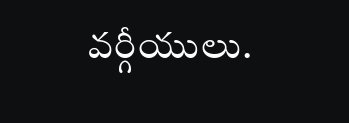వర్గీయులు.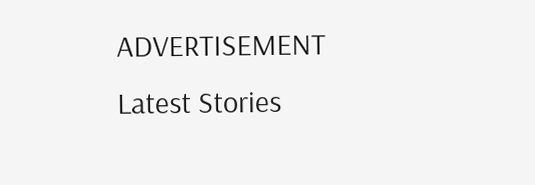ADVERTISEMENT
Latest Stories